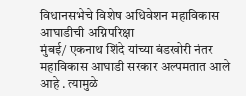विधानसभेचे विशेष अधिवेशन महाविकास आघाडीची अग्निपरिक्षा
मुंबई/ एकनाथ शिंदे यांच्या बंडखोरी नंतर महाविकास आघाडी सरकार अल्पमतात आले आहे . त्यामुळे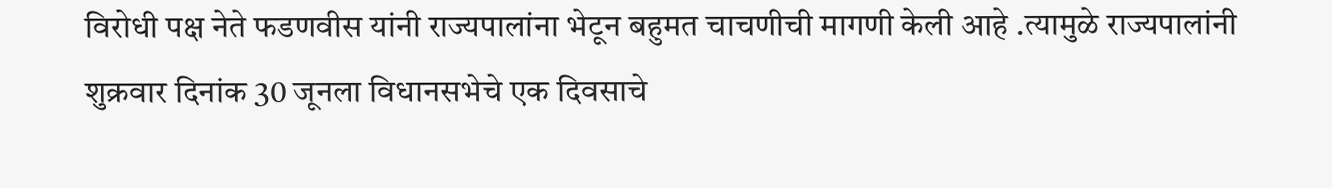विरोधी पक्ष नेते फडणवीस यांनी राज्यपालांना भेटून बहुमत चाचणीची मागणी केली आहे .त्यामुळे राज्यपालांनी शुक्रवार दिनांक 30 जूनला विधानसभेचे एक दिवसाचे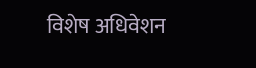विशेष अधिवेशन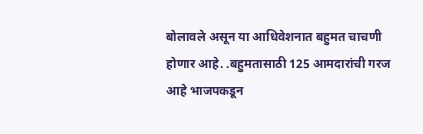बोलावले असून या आधिवेशनात बहुमत चाचणी होणार आहे. .बहुमतासाठी 125 आमदारांची गरज आहे भाजपकडून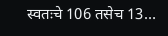स्वतःचे 106 तसेच 13…